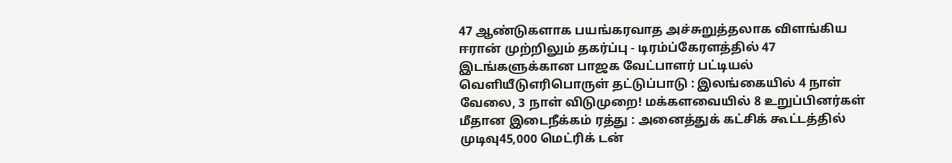47 ஆண்டுகளாக பயங்கரவாத அச்சுறுத்தலாக விளங்கிய ஈரான் முற்றிலும் தகர்ப்பு - டிரம்ப்கேரளத்தில் 47 இடங்களுக்கான பாஜக வேட்பாளர் பட்டியல் வெளியீடுஎரிபொருள் தட்டுப்பாடு : இலங்கையில் 4 நாள் வேலை, 3 நாள் விடுமுறை! மக்களவையில் 8 உறுப்பினர்கள் மீதான இடைநீக்கம் ரத்து : அனைத்துக் கட்சிக் கூட்டத்தில் முடிவு45,000 மெட்ரிக் டன்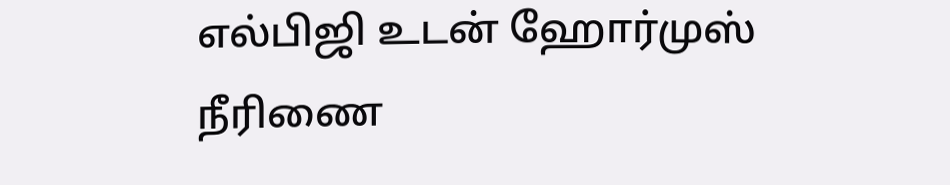எல்பிஜி உடன் ஹோர்முஸ் நீரிணை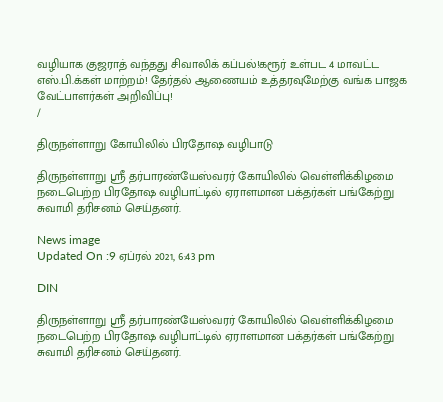வழியாக குஜராத் வந்தது சிவாலிக் கப்பல்!கரூர் உள்பட 4 மாவட்ட எஸ்.பி.க்கள் மாற்றம்! தேர்தல் ஆணையம் உத்தரவுமேற்கு வங்க பாஜக வேட்பாளர்கள் அறிவிப்பு!
/

திருநள்ளாறு கோயிலில் பிரதோஷ வழிபாடு

திருநள்ளாறு ஸ்ரீ தர்பாரண்யேஸ்வரர் கோயிலில் வெள்ளிக்கிழமை நடைபெற்ற பிரதோஷ வழிபாட்டில் ஏராளமான பக்தர்கள் பங்கேற்று சுவாமி தரிசனம் செய்தனர்.

News image
Updated On :9 ஏப்ரல் 2021, 6:43 pm

DIN

திருநள்ளாறு ஸ்ரீ தர்பாரண்யேஸ்வரர் கோயிலில் வெள்ளிக்கிழமை நடைபெற்ற பிரதோஷ வழிபாட்டில் ஏராளமான பக்தர்கள் பங்கேற்று சுவாமி தரிசனம் செய்தனர்.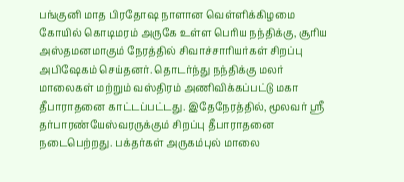பங்குனி மாத பிரதோஷ நாளான வெள்ளிக்கிழமை கோயில் கொடிமரம் அருகே உள்ள பெரிய நந்திக்கு, சூரிய அஸ்தமனமாகும் நேரத்தில் சிவாச்சாரியர்கள் சிறப்பு அபிஷேகம் செய்தனர். தொடர்ந்து நந்திக்கு மலர் மாலைகள் மற்றும் வஸ்திரம் அணிவிக்கப்பட்டு மகா தீபாராதனை காட்டப்பட்டது. இதேநேரத்தில், மூலவர் ஸ்ரீ தர்பாரண்யேஸ்வரருக்கும் சிறப்பு தீபாராதனை நடைபெற்றது. பக்தர்கள் அருகம்புல் மாலை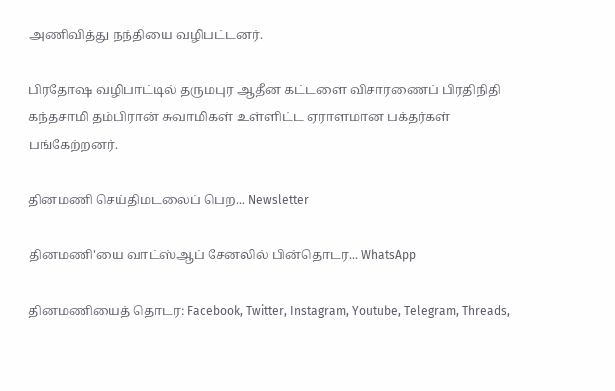அணிவித்து நந்தியை வழிபட்டனர்.

பிரதோஷ வழிபாட்டில் தருமபுர ஆதீன கட்டளை விசாரணைப் பிரதிநிதி கந்தசாமி தம்பிரான் சுவாமிகள் உள்ளிட்ட ஏராளமான பக்தர்கள் பங்கேற்றனர்.

தினமணி செய்திமடலைப் பெற... Newsletter

தினமணி'யை வாட்ஸ்ஆப் சேனலில் பின்தொடர... WhatsApp

தினமணியைத் தொடர: Facebook, Twitter, Instagram, Youtube, Telegram, Threads,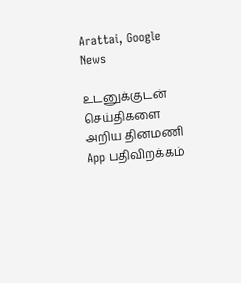Arattai, Google News

உடனுக்குடன் செய்திகளை அறிய தினமணி App பதிவிறக்கம்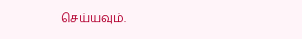செய்யவும்.